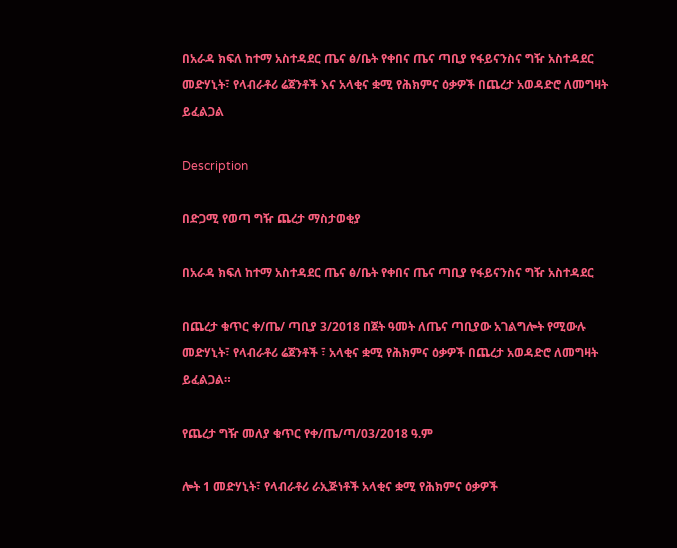በአራዳ ክፍለ ከተማ አስተዳደር ጤና ፅ/ቤት የቀበና ጤና ጣቢያ የፋይናንስና ግዥ አስተዳደር መድሃኒት፣ የላብራቶሪ ሬጀንቶች እና አላቂና ቋሚ የሕክምና ዕቃዎች በጨረታ አወዳድሮ ለመግዛት ይፈልጋል

Description

በድጋሚ የወጣ ግዥ ጨረታ ማስታወቂያ

በአራዳ ክፍለ ከተማ አስተዳደር ጤና ፅ/ቤት የቀበና ጤና ጣቢያ የፋይናንስና ግዥ አስተዳደር

በጨረታ ቁጥር ቀ/ጤ/ ጣቢያ 3/2018 በጀት ዓመት ለጤና ጣቢያው አገልግሎት የሚውሉ መድሃኒት፣ የላብራቶሪ ሬጀንቶች ፣ አላቂና ቋሚ የሕክምና ዕቃዎች በጨረታ አወዳድሮ ለመግዛት ይፈልጋል።

የጨረታ ግዥ መለያ ቁጥር የቀ/ጤ/ጣ/03/2018 ዓ.ም

ሎት 1 መድሃኒት፣ የላብራቶሪ ራኢጅነቶች አላቂና ቋሚ የሕክምና ዕቃዎች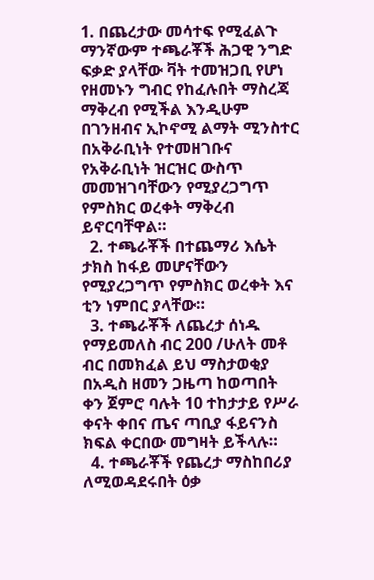1. በጨረታው መሳተፍ የሚፈልጉ ማንኛውም ተጫራቾች ሕጋዊ ንግድ ፍቃድ ያላቸው ቫት ተመዝጋቢ የሆነ የዘመኑን ግብር የከፈሉበት ማስረጃ ማቅረብ የሚችል እንዲሁም በገንዘብና ኢኮኖሚ ልማት ሚንስተር በአቅራቢነት የተመዘገቡና የአቅራቢነት ዝርዝር ውስጥ መመዝገባቸውን የሚያረጋግጥ የምስክር ወረቀት ማቅረብ ይኖርባቸዋል።
  2. ተጫራቾች በተጨማሪ እሴት ታክስ ከፋይ መሆናቸውን የሚያረጋግጥ የምስክር ወረቀት እና ቲን ነምበር ያላቸው።
  3. ተጫራቾች ለጨረታ ሰነዱ የማይመለስ ብር 200 /ሁለት መቶ ብር በመክፈል ይህ ማስታወቂያ በአዲስ ዘመን ጋዜጣ ከወጣበት ቀን ጀምሮ ባሉት 10 ተከታታይ የሥራ ቀናት ቀበና ጤና ጣቢያ ፋይናንስ ክፍል ቀርበው መግዛት ይችላሉ።
  4. ተጫራቾች የጨረታ ማስከበሪያ ለሚወዳደሩበት ዕቃ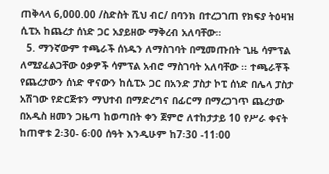ጠቅላላ 6,000.00 /ስድስት ሺህ ብር/ በባንክ በተረጋገጠ የክፍያ ትዕዛዝ ሲፒአ ከጨረታ ሰነድ ጋር አያይዘው ማቅረብ አለባቸው።
  5. ማንኛውም ተጫራች ሰነዱን ለማስገባት በሚመጡበት ጊዜ ሳምፕል ለሚያፈልጋቸው ዕቃዎች ሳምፕል አብሮ ማስገባት አለባቸው ፡፡ ተጫራቾች የጨረታውን ሰነድ ዋናውን ከሲፒኦ ጋር በአንድ ፓስታ ኮፒ ሰነድ በሌላ ፓስታ አሽገው የድርጅቱን ማህተብ በማድረግና በፊርማ በማረጋገጥ ጨረታው በአዲስ ዘመን ጋዜጣ ከወጣበት ቀን ጀምሮ ለተከታታይ 10 የሥራ ቀናት ከጠዋቱ 2፡30- 6፡00 ሰዓት እንዲሁም ከ7፡30 -11፡00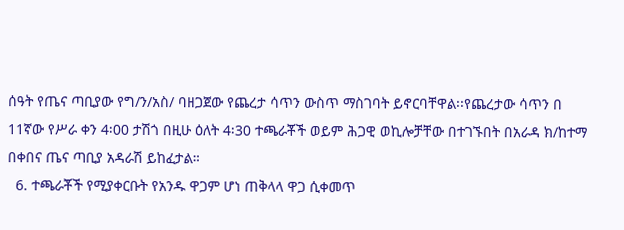ሰዓት የጤና ጣቢያው የግ/ን/አስ/ ባዘጋጀው የጨረታ ሳጥን ውስጥ ማስገባት ይኖርባቸዋል፡፡የጨረታው ሳጥን በ 11ኛው የሥራ ቀን 4፡00 ታሽጎ በዚሁ ዕለት 4፡30 ተጫራቾች ወይም ሕጋዊ ወኪሎቻቸው በተገኙበት በአራዳ ክ/ከተማ በቀበና ጤና ጣቢያ አዳራሽ ይከፈታል።
  6. ተጫራቾች የሚያቀርቡት የአንዱ ዋጋም ሆነ ጠቅላላ ዋጋ ሲቀመጥ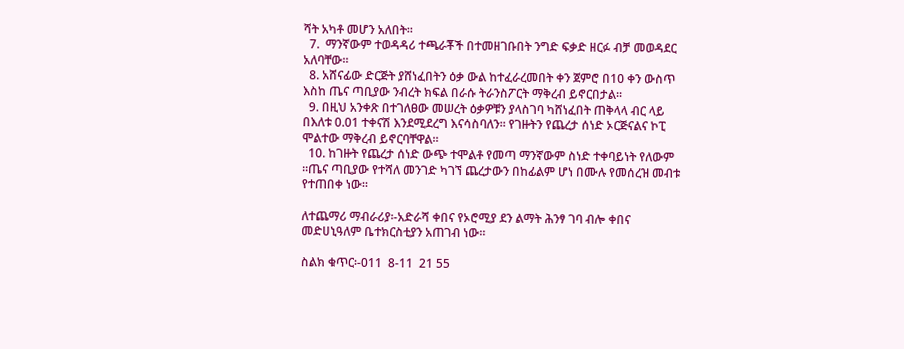ሻት አካቶ መሆን አለበት።
  7.  ማንኛውም ተወዳዳሪ ተጫራቾች በተመዘገቡበት ንግድ ፍቃድ ዘርፉ ብቻ መወዳደር አለባቸው።
  8. አሸናፊው ድርጅት ያሸነፈበትን ዕቃ ውል ከተፈራረመበት ቀን ጀምሮ በ10 ቀን ውስጥ እስከ ጤና ጣቢያው ንብረት ክፍል በራሱ ትራንስፖርት ማቅረብ ይኖርበታል።
  9. በዚህ አንቀጽ በተገለፀው መሠረት ዕቃዎቹን ያላስገባ ካሸነፈበት ጠቅላላ ብር ላይ በእለቱ 0.01 ተቀናሽ እንደሚደረግ እናሳስባለን፡፡ የገዙትን የጨረታ ሰነድ ኦርጅናልና ኮፒ ሞልተው ማቅረብ ይኖርባቸዋል።
  10. ከገዙት የጨረታ ሰነድ ውጭ ተሞልቶ የመጣ ማንኛውም ስነድ ተቀባይነት የለውም ።ጤና ጣቢያው የተሻለ መንገድ ካገኘ ጨረታውን በከፊልም ሆነ በሙሉ የመሰረዝ መብቱ የተጠበቀ ነው።

ለተጨማሪ ማብራሪያ፡-አድራሻ ቀበና የኦሮሚያ ደን ልማት ሕንፃ ገባ ብሎ ቀበና መድሀኒዓለም ቤተክርስቲያን አጠገብ ነው።

ስልክ ቁጥር፡-011  8-11  21 55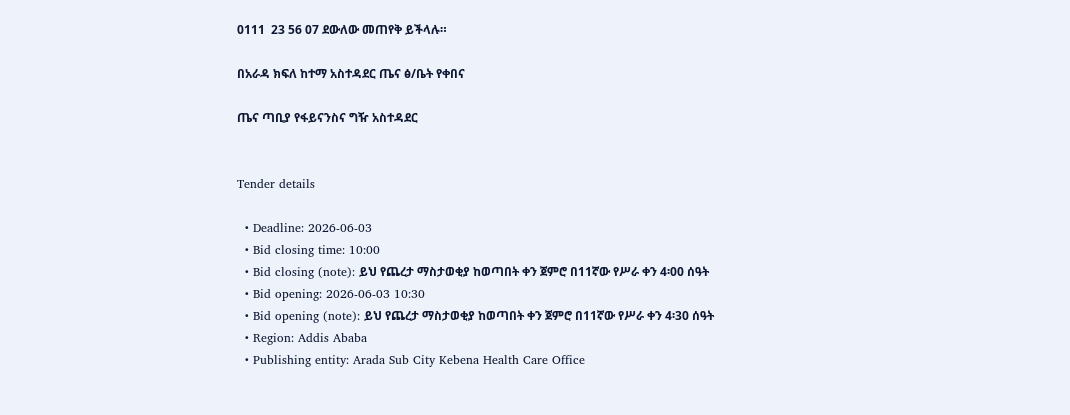0111  23 56 07 ደውለው መጠየቅ ይችላሉ።

በአራዳ ክፍለ ከተማ አስተዳደር ጤና ፅ/ቤት የቀበና

ጤና ጣቢያ የፋይናንስና ግዥ አስተዳደር


Tender details

  • Deadline: 2026-06-03
  • Bid closing time: 10:00
  • Bid closing (note): ይህ የጨረታ ማስታወቂያ ከወጣበት ቀን ጀምሮ በ11ኛው የሥራ ቀን 4፡00 ሰዓት
  • Bid opening: 2026-06-03 10:30
  • Bid opening (note): ይህ የጨረታ ማስታወቂያ ከወጣበት ቀን ጀምሮ በ11ኛው የሥራ ቀን 4፡30 ሰዓት
  • Region: Addis Ababa
  • Publishing entity: Arada Sub City Kebena Health Care Office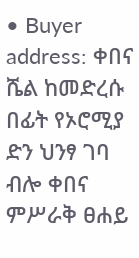• Buyer address: ቀበና ሼል ከመድረሱ በፊት የኦሮሚያ ድን ህንፃ ገባ ብሎ ቀበና ምሥራቅ ፀሐይ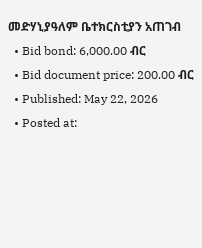መድሃኒያዓለም ቤተክርስቲያን አጠገብ
  • Bid bond: 6,000.00 ብር
  • Bid document price: 200.00 ብር
  • Published: May 22, 2026
  • Posted at: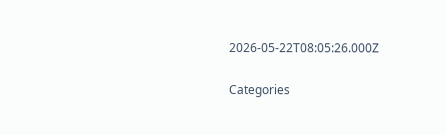2026-05-22T08:05:26.000Z

Categories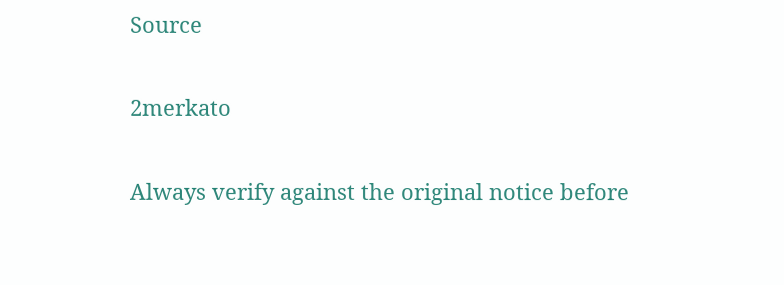Source

2merkato

Always verify against the original notice before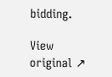bidding.

View original ↗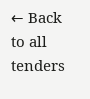← Back to all tenders